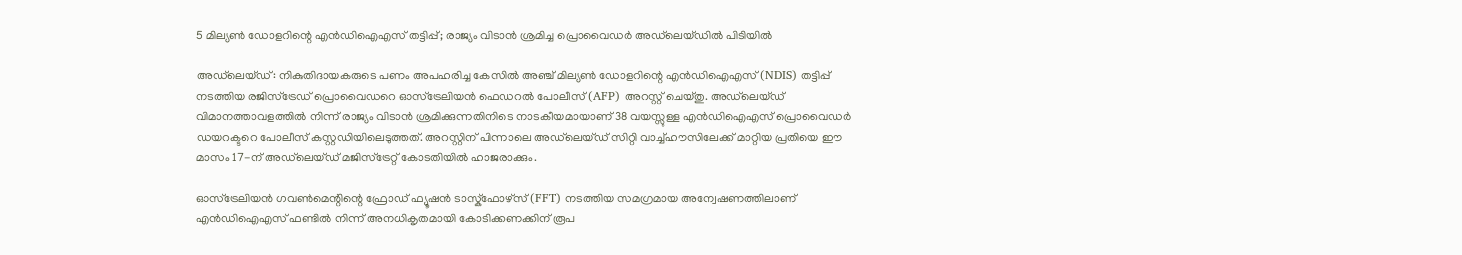5 മില്യൺ ഡോളറിന്റെ എൻഡിഐഎസ് തട്ടിപ്പ്; രാജ്യം വിടാൻ ശ്രമിച്ച പ്രൊവൈഡർ അഡ്‌ലെയ്ഡിൽ പിടിയിൽ

അഡ്‌ലെയ്ഡ്: നികുതിദായകരുടെ പണം അപഹരിച്ച കേസിൽ അഞ്ച് മില്യൺ ഡോളറിന്റെ എൻഡിഐഎസ് (NDIS) തട്ടിപ്പ് നടത്തിയ രജിസ്ട്രേഡ് പ്രൊവൈഡറെ ഓസ്ട്രേലിയൻ ഫെഡറൽ പോലീസ് (AFP) അറസ്റ്റ് ചെയ്തു. അഡ്‌ലെയ്ഡ് വിമാനത്താവളത്തിൽ നിന്ന് രാജ്യം വിടാൻ ശ്രമിക്കുന്നതിനിടെ നാടകീയമായാണ് 38 വയസ്സുള്ള എൻഡിഐഎസ് പ്രൊവൈഡർ ഡയറക്ടറെ പോലീസ് കസ്റ്റഡിയിലെടുത്തത്. അറസ്റ്റിന് പിന്നാലെ അഡ്‌ലെയ്ഡ് സിറ്റി വാച്ച്‌ഹൗസിലേക്ക് മാറ്റിയ പ്രതിയെ ഈ മാസം 17-ന് അഡ്‌ലെയ്ഡ് മജിസ്ട്രേറ്റ് കോടതിയിൽ ഹാജരാക്കും.

ഓസ്ട്രേലിയൻ ഗവൺമെന്റിന്റെ ഫ്രോഡ് ഫ്യൂഷൻ ടാസ്ക്ഫോഴ്സ് (FFT) നടത്തിയ സമഗ്രമായ അന്വേഷണത്തിലാണ് എൻഡിഐഎസ് ഫണ്ടിൽ നിന്ന് അനധികൃതമായി കോടിക്കണക്കിന് രൂപ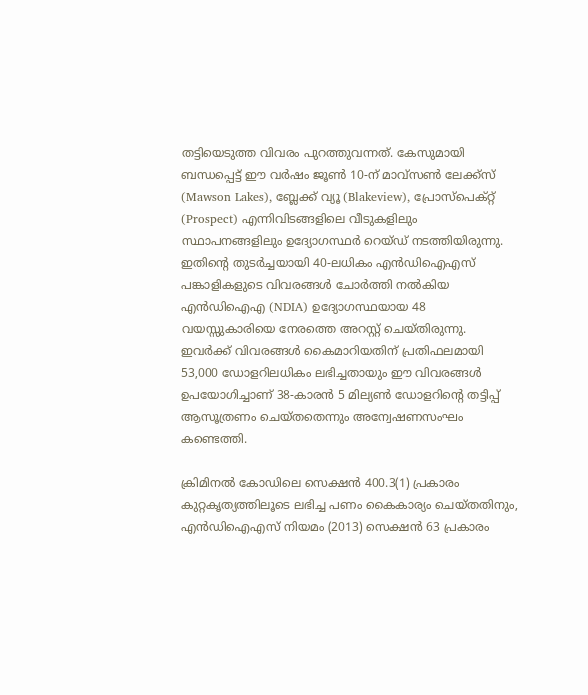തട്ടിയെടുത്ത വിവരം പുറത്തുവന്നത്. കേസുമായി ബന്ധപ്പെട്ട് ഈ വർഷം ജൂൺ 10-ന് മാവ്‌സൺ ലേക്ക്സ് (Mawson Lakes), ബ്ലേക്ക് വ്യൂ (Blakeview), പ്രോസ്പെക്റ്റ് (Prospect) എന്നിവിടങ്ങളിലെ വീടുകളിലും സ്ഥാപനങ്ങളിലും ഉദ്യോഗസ്ഥർ റെയ്ഡ് നടത്തിയിരുന്നു. ഇതിന്റെ തുടർച്ചയായി 40-ലധികം എൻഡിഐഎസ് പങ്കാളികളുടെ വിവരങ്ങൾ ചോർത്തി നൽകിയ എൻഡിഐഎ (NDIA) ഉദ്യോഗസ്ഥയായ 48 വയസ്സുകാരിയെ നേരത്തെ അറസ്റ്റ് ചെയ്തിരുന്നു. ഇവർക്ക് വിവരങ്ങൾ കൈമാറിയതിന് പ്രതിഫലമായി 53,000 ഡോളറിലധികം ലഭിച്ചതായും ഈ വിവരങ്ങൾ ഉപയോഗിച്ചാണ് 38-കാരൻ 5 മില്യൺ ഡോളറിന്റെ തട്ടിപ്പ് ആസൂത്രണം ചെയ്തതെന്നും അന്വേഷണസംഘം കണ്ടെത്തി.

ക്രിമിനൽ കോഡിലെ സെക്ഷൻ 400.3(1) പ്രകാരം കുറ്റകൃത്യത്തിലൂടെ ലഭിച്ച പണം കൈകാര്യം ചെയ്തതിനും, എൻഡിഐഎസ് നിയമം (2013) സെക്ഷൻ 63 പ്രകാരം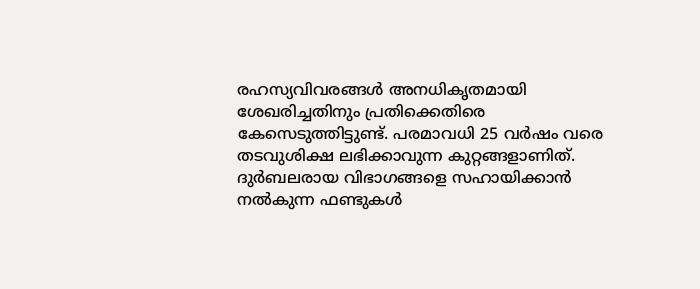രഹസ്യവിവരങ്ങൾ അനധികൃതമായി ശേഖരിച്ചതിനും പ്രതിക്കെതിരെ കേസെടുത്തിട്ടുണ്ട്. പരമാവധി 25 വർഷം വരെ തടവുശിക്ഷ ലഭിക്കാവുന്ന കുറ്റങ്ങളാണിത്. ദുർബലരായ വിഭാഗങ്ങളെ സഹായിക്കാൻ നൽകുന്ന ഫണ്ടുകൾ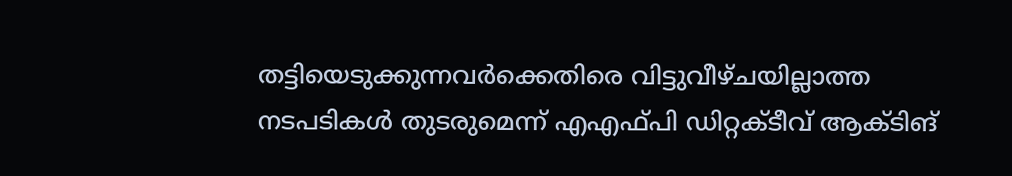തട്ടിയെടുക്കുന്നവർക്കെതിരെ വിട്ടുവീഴ്ചയില്ലാത്ത നടപടികൾ തുടരുമെന്ന് എഎഫ്പി ഡിറ്റക്ടീവ് ആക്ടിങ്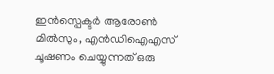ഇൻസ്പെക്ടർ ആരോൺ മിൽസും, എൻഡിഐഎസ് ചൂഷണം ചെയ്യുന്നത് ഒരു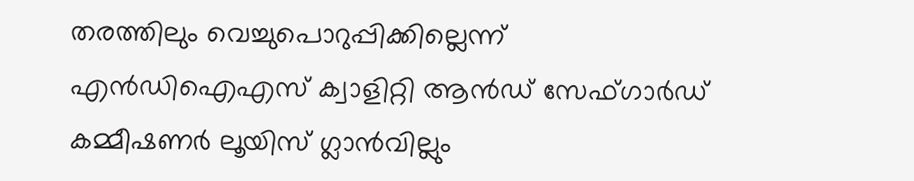തരത്തിലും വെച്ചുപൊറുപ്പിക്കില്ലെന്ന് എൻഡിഐഎസ് ക്വാളിറ്റി ആൻഡ് സേഫ്ഗാർഡ് കമ്മീഷണർ ലൂയിസ് ഗ്ലാൻവില്ലും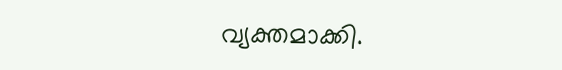വ്യക്തമാക്കി.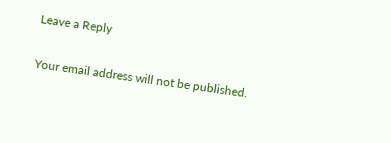Leave a Reply

Your email address will not be published.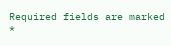Required fields are marked *